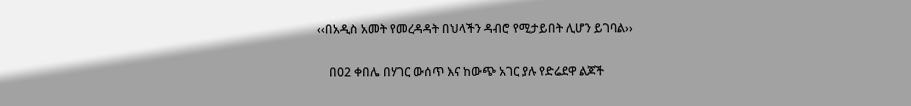‹‹በአዲስ አመት የመረዳዳት በህላችን ዳብሮ የሚታይበት ሊሆን ይገባል››

    በ02 ቀበሌ በሃገር ውሰጥ እና ከውጭ አገር ያሉ የድሬደዋ ልጆች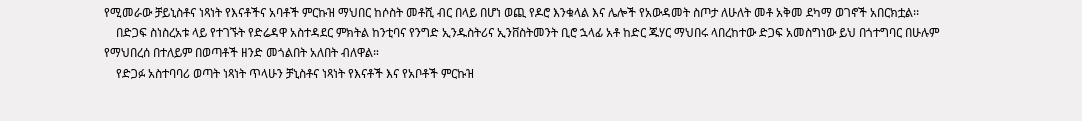የሚመራው ቻይኒስቶና ነጻነት የእናቶችና አባቶች ምርኩዝ ማህበር ከሶስት መቶሺ ብር በላይ በሆነ ወጪ የዶሮ እንቁላል እና ሌሎች የአውዳመት ስጦታ ለሁለት መቶ አቅመ ደካማ ወገኖች አበርክቷል፡፡
    በድጋፍ ስነስረአቱ ላይ የተገኙት የድሬዳዋ አስተዳደር ምክትል ከንቲባና የንግድ ኢንዱስትሪና ኢንቨስትመንት ቢሮ ኋላፊ አቶ ከድር ጁሃር ማህበሩ ላበረከተው ድጋፍ አመስግነው ይህ በጎተግባር በሁሉም የማህበረሰ በተለይም በወጣቶች ዘንድ መጎልበት አለበት ብለዋል።
    የድጋፉ አስተባባሪ ወጣት ነጻነት ጥላሁን ቻኒስቶና ነጻነት የእናቶች እና የአቦቶች ምርኩዝ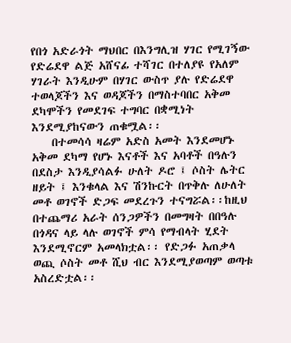የበጎ አድራጎት ማህበር በእንግሊዝ ሃገር የሚገኝው የድሬደዋ ልጅ አሸናፊ ተሻገር በተለያዩ የአለም ሃገራት እንዲሁም በሃገር ውስጥ ያሉ የድሬደዋ ተወላጆችን እና ወዳጆችን በማስተባበር አቅመ ደካሞችን የመደገፍ ተግባር በቋሚነት እንደሚያከናውን ጠቁሟል፡፡
    በተመሳሳ ዛሬም አድስ አመት እንደመሆኑ አቅመ ደካማ የሆኑ እናቶች እና አባቶች በዓሉን በደስታ እንዲያሳልፉ ሁለት ዶሮ ፤ ሶስት ሌትር ዘይት ፤ እንቁላል እና ሽንኩርት በጥቅሉ ለሁለት መቶ ወገኖች ድጋፍ መደረጉን ተናግሯል፡፡ከዚህ በተጨማሪ አራት ሰንጋዎችን በመግዛት በበዓሉ በጎዳና ላይ ላሉ ወገኖች ምሳ የማብላት ሂደት እንደሚኖርም አመላክቷል፡፡ የድጋፉ አጠቃላ ወጪ ሶስት መቶ ሺህ ብር እንደሚያወጣም ወጣቱ አስረድቷል፡፡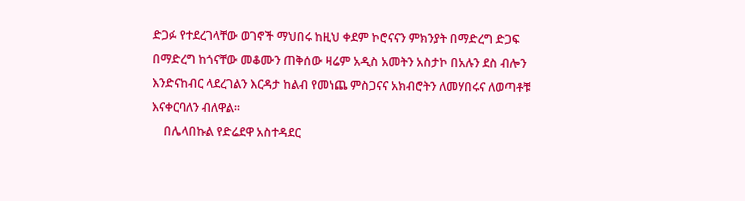ድጋፉ የተደረገላቸው ወገኖች ማህበሩ ከዚህ ቀደም ኮሮናናን ምክንያት በማድረግ ድጋፍ በማድረግ ከጎናቸው መቆሙን ጠቅሰው ዛሬም አዲስ አመትን አስታኮ በአሉን ደስ ብሎን እንድናከብር ላደረገልን እርዳታ ከልብ የመነጨ ምስጋናና አክብሮትን ለመሃበሩና ለወጣቶቹ እናቀርባለን ብለዋል፡፡
    በሌላበኩል የድሬደዋ አስተዳደር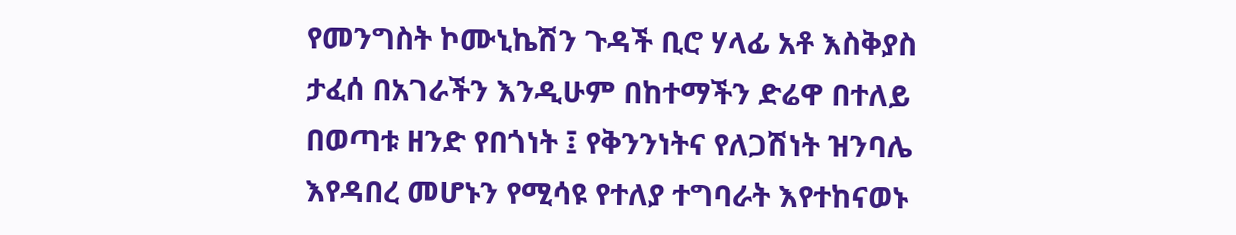የመንግስት ኮሙኒኬሽን ጉዳች ቢሮ ሃላፊ አቶ እስቅያስ ታፈሰ በአገራችን እንዲሁም በከተማችን ድሬዋ በተለይ በወጣቱ ዘንድ የበጎነት ፤ የቅንንነትና የለጋሽነት ዝንባሌ እየዳበረ መሆኑን የሚሳዩ የተለያ ተግባራት እየተከናወኑ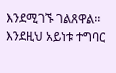እንደሚገኙ ገልጸዋል፡፡እንደዚህ አይነቱ ተግባር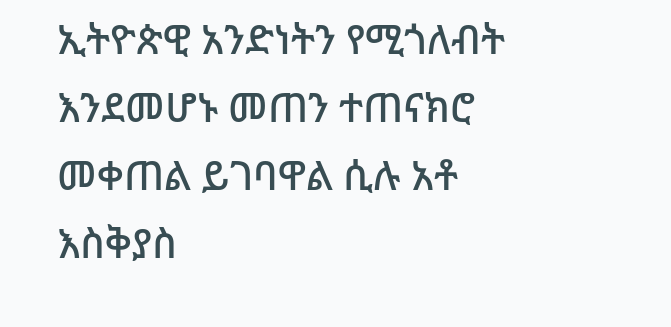ኢትዮጵዊ አንድነትን የሚጎለብት እንደመሆኑ መጠን ተጠናክሮ መቀጠል ይገባዋል ሲሉ አቶ እስቅያስ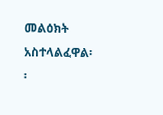መልዕክት አስተላልፈዋል፡፡